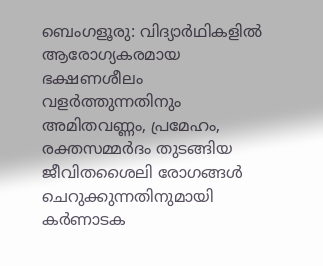ബെംഗളൂരു: വിദ്യാർഥികളിൽ ആരോഗ്യകരമായ ഭക്ഷണശീലം വളർത്തുന്നതിനും അമിതവണ്ണം, പ്രമേഹം, രക്തസമ്മർദം തുടങ്ങിയ ജീവിതശൈലി രോഗങ്ങൾ ചെറുക്കുന്നതിനുമായി കർണാടക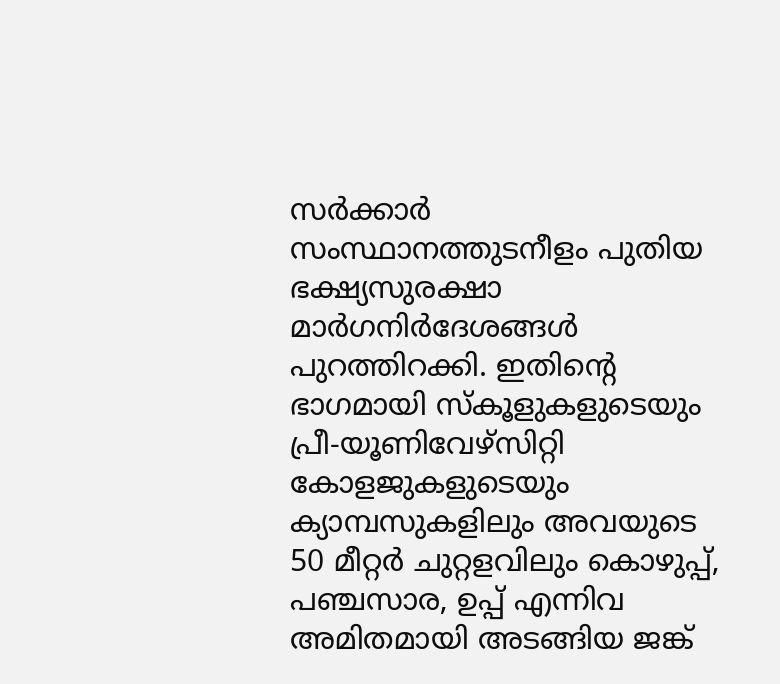സർക്കാർ സംസ്ഥാനത്തുടനീളം പുതിയ ഭക്ഷ്യസുരക്ഷാ മാർഗനിർദേശങ്ങൾ പുറത്തിറക്കി. ഇതിന്റെ ഭാഗമായി സ്കൂളുകളുടെയും പ്രീ-യൂണിവേഴ്സിറ്റി കോളജുകളുടെയും ക്യാമ്പസുകളിലും അവയുടെ 50 മീറ്റർ ചുറ്റളവിലും കൊഴുപ്പ്, പഞ്ചസാര, ഉപ്പ് എന്നിവ അമിതമായി അടങ്ങിയ ജങ്ക്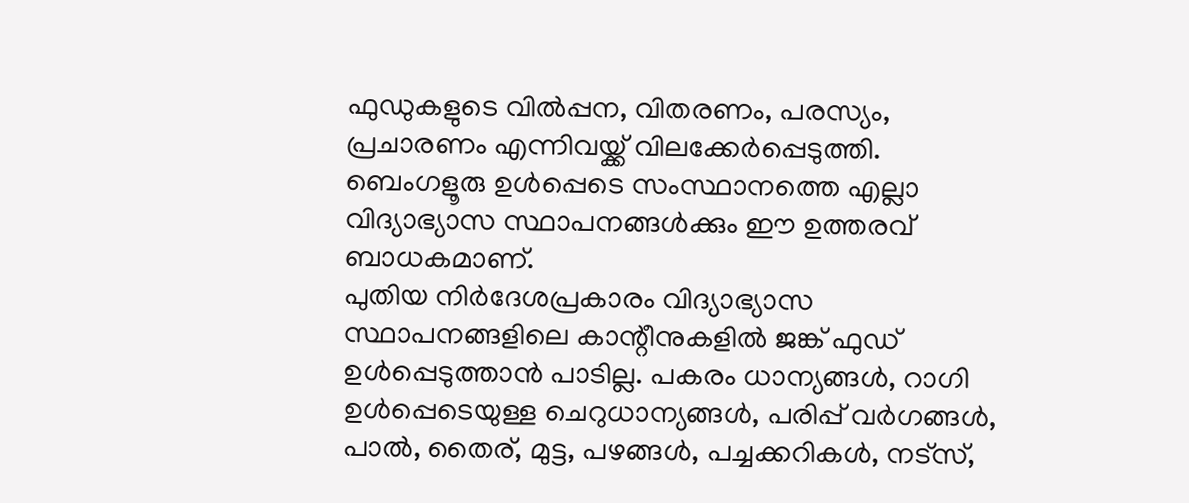ഫുഡുകളുടെ വിൽപ്പന, വിതരണം, പരസ്യം, പ്രചാരണം എന്നിവയ്ക്ക് വിലക്കേർപ്പെടുത്തി. ബെംഗളൂരു ഉൾപ്പെടെ സംസ്ഥാനത്തെ എല്ലാ വിദ്യാഭ്യാസ സ്ഥാപനങ്ങൾക്കും ഈ ഉത്തരവ് ബാധകമാണ്.
പുതിയ നിർദേശപ്രകാരം വിദ്യാഭ്യാസ സ്ഥാപനങ്ങളിലെ കാന്റീനുകളിൽ ജങ്ക് ഫുഡ് ഉൾപ്പെടുത്താൻ പാടില്ല. പകരം ധാന്യങ്ങൾ, റാഗി ഉൾപ്പെടെയുള്ള ചെറുധാന്യങ്ങൾ, പരിപ്പ് വർഗങ്ങൾ, പാൽ, തൈര്, മുട്ട, പഴങ്ങൾ, പച്ചക്കറികൾ, നട്സ്,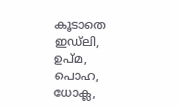കൂടാതെ ഇഡ്ലി, ഉപ്മ, പൊഹ, ധോക്ല,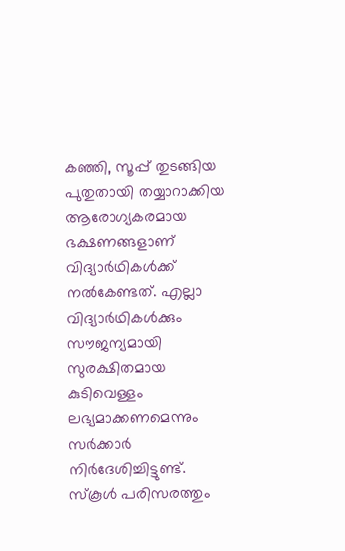കഞ്ഞി, സൂപ്പ് തുടങ്ങിയ പുതുതായി തയ്യാറാക്കിയ ആരോഗ്യകരമായ ഭക്ഷണങ്ങളാണ് വിദ്യാർഥികൾക്ക് നൽകേണ്ടത്. എല്ലാ വിദ്യാർഥികൾക്കും സൗജന്യമായി സുരക്ഷിതമായ കുടിവെള്ളം ലഭ്യമാക്കണമെന്നും സർക്കാർ നിർദേശിച്ചിട്ടുണ്ട്.
സ്കൂൾ പരിസരത്തും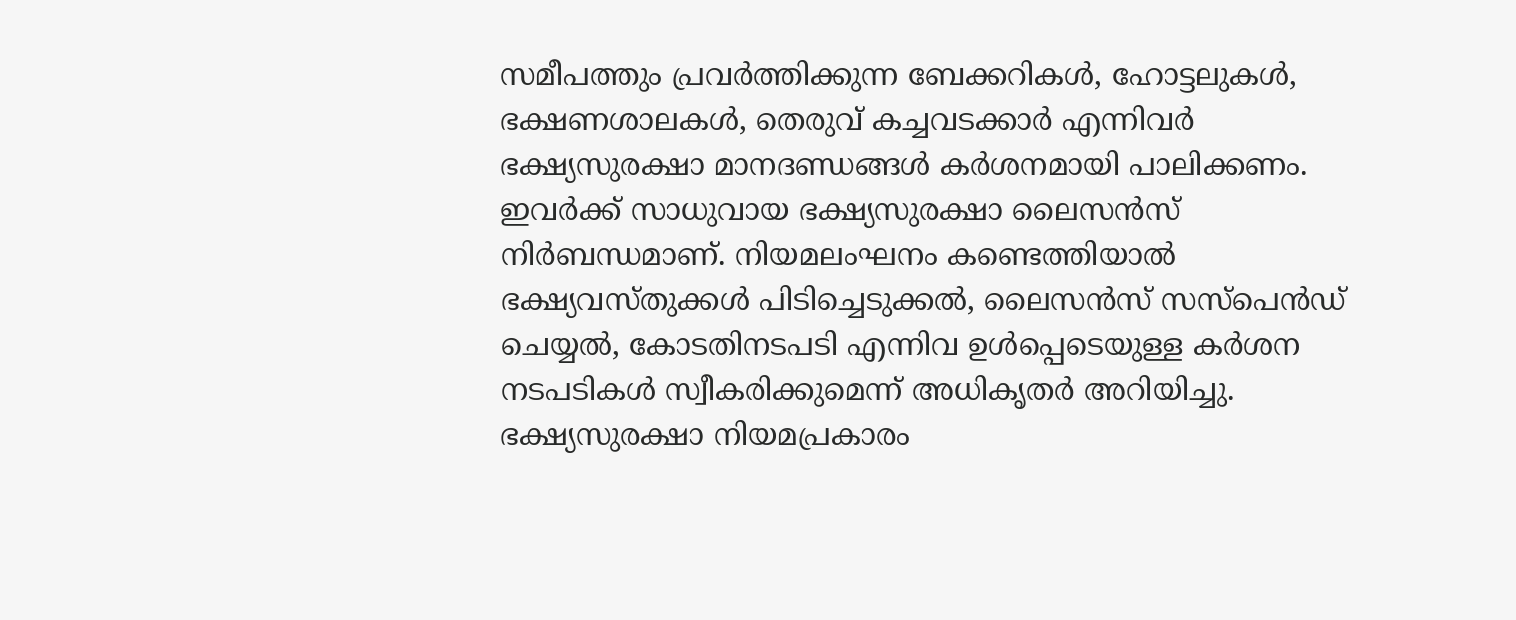സമീപത്തും പ്രവർത്തിക്കുന്ന ബേക്കറികൾ, ഹോട്ടലുകൾ, ഭക്ഷണശാലകൾ, തെരുവ് കച്ചവടക്കാർ എന്നിവർ ഭക്ഷ്യസുരക്ഷാ മാനദണ്ഡങ്ങൾ കർശനമായി പാലിക്കണം. ഇവർക്ക് സാധുവായ ഭക്ഷ്യസുരക്ഷാ ലൈസൻസ് നിർബന്ധമാണ്. നിയമലംഘനം കണ്ടെത്തിയാൽ ഭക്ഷ്യവസ്തുക്കൾ പിടിച്ചെടുക്കൽ, ലൈസൻസ് സസ്പെൻഡ് ചെയ്യൽ, കോടതിനടപടി എന്നിവ ഉൾപ്പെടെയുള്ള കർശന നടപടികൾ സ്വീകരിക്കുമെന്ന് അധികൃതർ അറിയിച്ചു. ഭക്ഷ്യസുരക്ഷാ നിയമപ്രകാരം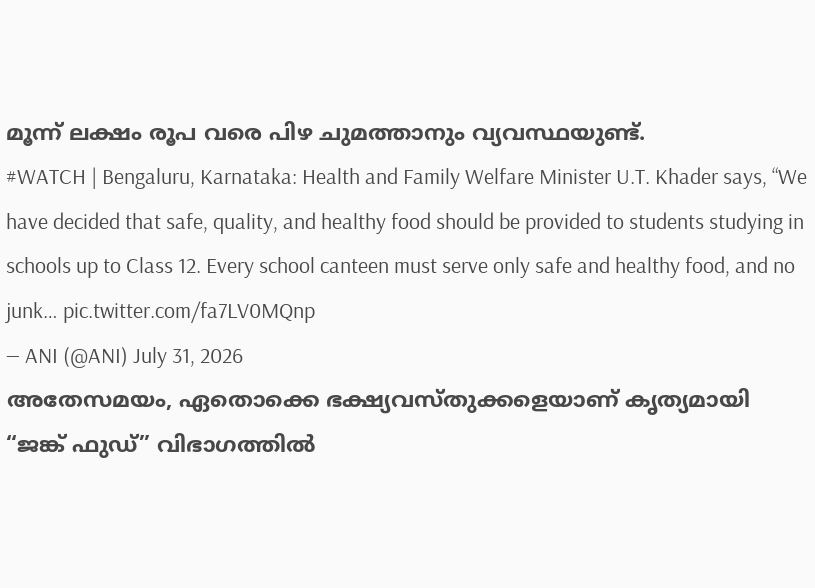മൂന്ന് ലക്ഷം രൂപ വരെ പിഴ ചുമത്താനും വ്യവസ്ഥയുണ്ട്.
#WATCH | Bengaluru, Karnataka: Health and Family Welfare Minister U.T. Khader says, “We have decided that safe, quality, and healthy food should be provided to students studying in schools up to Class 12. Every school canteen must serve only safe and healthy food, and no junk… pic.twitter.com/fa7LV0MQnp
— ANI (@ANI) July 31, 2026
അതേസമയം, ഏതൊക്കെ ഭക്ഷ്യവസ്തുക്കളെയാണ് കൃത്യമായി “ജങ്ക് ഫുഡ്” വിഭാഗത്തിൽ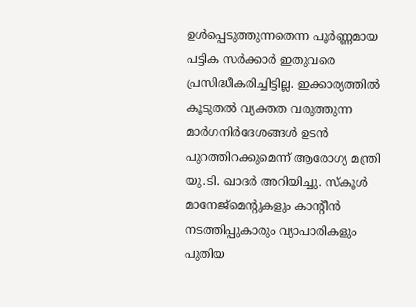ഉൾപ്പെടുത്തുന്നതെന്ന പൂർണ്ണമായ പട്ടിക സർക്കാർ ഇതുവരെ പ്രസിദ്ധീകരിച്ചിട്ടില്ല. ഇക്കാര്യത്തിൽ കൂടുതൽ വ്യക്തത വരുത്തുന്ന മാർഗനിർദേശങ്ങൾ ഉടൻ പുറത്തിറക്കുമെന്ന് ആരോഗ്യ മന്ത്രി യു.ടി. ഖാദർ അറിയിച്ചു. സ്കൂൾ മാനേജ്മെന്റുകളും കാന്റീൻ നടത്തിപ്പുകാരും വ്യാപാരികളും പുതിയ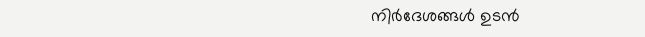നിർദേശങ്ങൾ ഉടൻ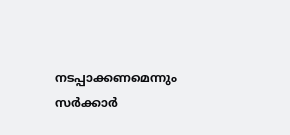നടപ്പാക്കണമെന്നും സർക്കാർ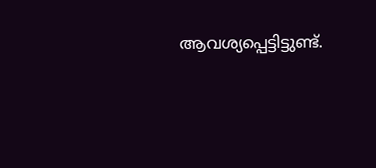ആവശ്യപ്പെട്ടിട്ടുണ്ട്.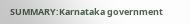SUMMARY:Karnataka government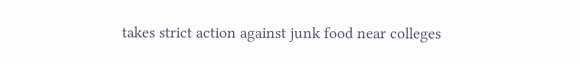takes strict action against junk food near colleges